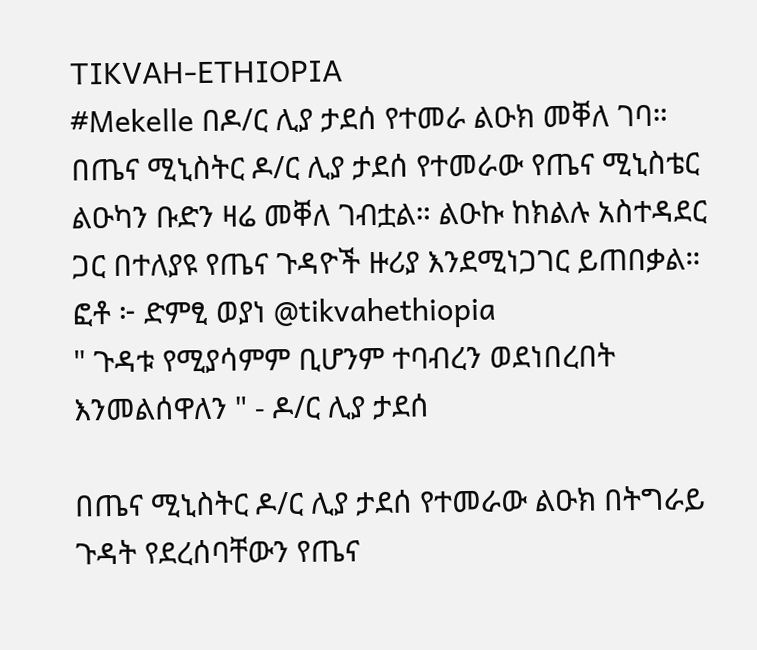TIKVAH-ETHIOPIA
#Mekelle በዶ/ር ሊያ ታደሰ የተመራ ልዑክ መቐለ ገባ። በጤና ሚኒስትር ዶ/ር ሊያ ታደሰ የተመራው የጤና ሚኒስቴር ልዑካን ቡድን ዛሬ መቐለ ገብቷል። ልዑኩ ከክልሉ አስተዳደር ጋር በተለያዩ የጤና ጉዳዮች ዙሪያ እንደሚነጋገር ይጠበቃል። ፎቶ ፦ ድምፂ ወያነ @tikvahethiopia
" ጉዳቱ የሚያሳምም ቢሆንም ተባብረን ወደነበረበት እንመልሰዋለን " - ዶ/ር ሊያ ታደሰ

በጤና ሚኒስትር ዶ/ር ሊያ ታደሰ የተመራው ልዑክ በትግራይ ጉዳት የደረሰባቸውን የጤና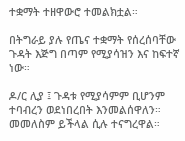ተቋማት ተዘዋውሮ ተመልክቷል።

በትግራይ ያሉ የጤና ተቋማት የሰረሰባቸው ጉዳት እጅግ በጣም የሚያሳዝን እና ከፍተኛ ነው።

ዶ/ር ሊያ ፤ ጉዳቱ የሚያሳምም ቢሆንም ተባብረን ወደነበረበት እንመልሰዋለን። መመለስም ይችላል ሲሉ ተናግረዋል።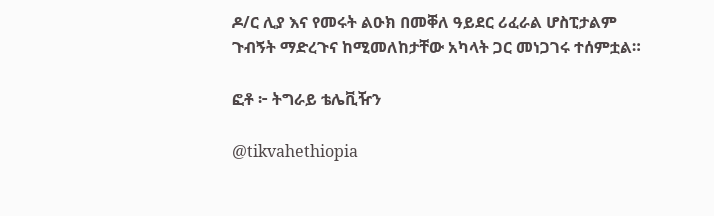ዶ/ር ሊያ እና የመሩት ልዑክ በመቐለ ዓይደር ሪፈራል ሆስፒታልም ጉብኝት ማድረጉና ከሚመለከታቸው አካላት ጋር መነጋገሩ ተሰምቷል።

ፎቶ ፦ ትግራይ ቴሌቪዥን

@tikvahethiopia